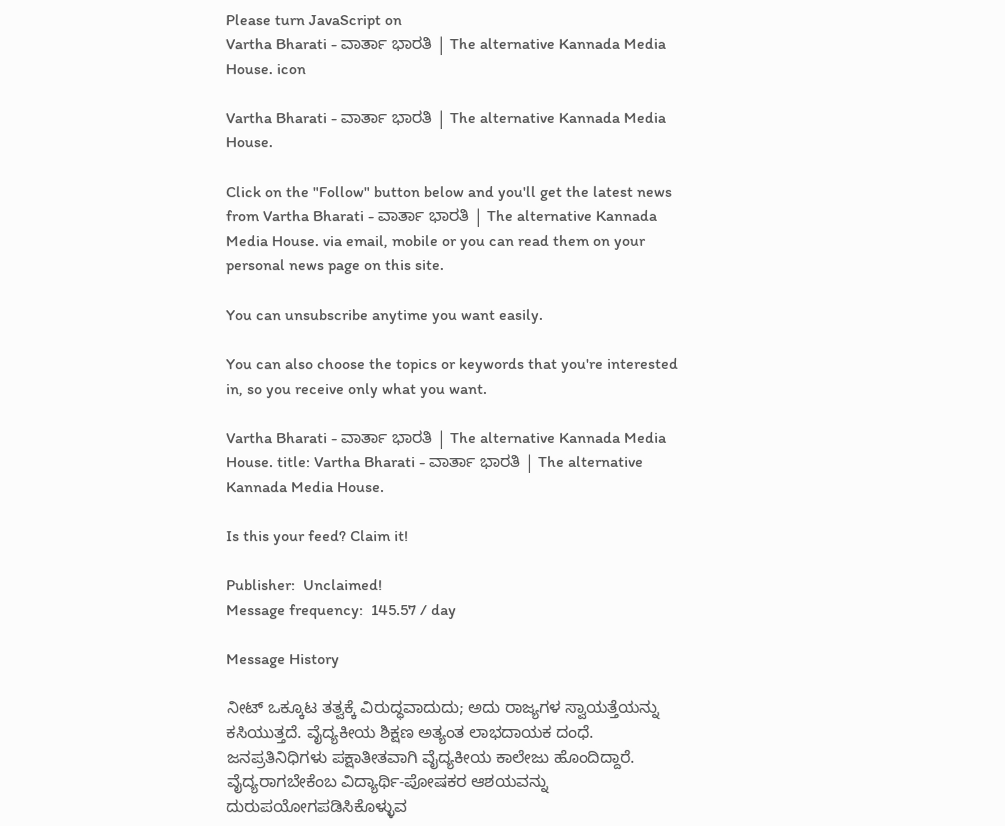Please turn JavaScript on
Vartha Bharati - ವಾರ್ತಾ ಭಾರತಿ | The alternative Kannada Media House. icon

Vartha Bharati - ವಾರ್ತಾ ಭಾರತಿ | The alternative Kannada Media House.

Click on the "Follow" button below and you'll get the latest news from Vartha Bharati - ವಾರ್ತಾ ಭಾರತಿ | The alternative Kannada Media House. via email, mobile or you can read them on your personal news page on this site.

You can unsubscribe anytime you want easily.

You can also choose the topics or keywords that you're interested in, so you receive only what you want.

Vartha Bharati - ವಾರ್ತಾ ಭಾರತಿ | The alternative Kannada Media House. title: Vartha Bharati - ವಾರ್ತಾ ಭಾರತಿ | The alternative Kannada Media House.

Is this your feed? Claim it!

Publisher:  Unclaimed!
Message frequency:  145.57 / day

Message History

ನೀಟ್ ಒಕ್ಕೂಟ ತತ್ವಕ್ಕೆ ವಿರುದ್ಧವಾದುದು; ಅದು ರಾಜ್ಯಗಳ ಸ್ವಾಯತ್ತೆಯನ್ನು ಕಸಿಯುತ್ತದೆ. ವೈದ್ಯಕೀಯ ಶಿಕ್ಷಣ ಅತ್ಯಂತ ಲಾಭದಾಯಕ ದಂಧೆ. ಜನಪ್ರತಿನಿಧಿಗಳು ಪಕ್ಷಾತೀತವಾಗಿ ವೈದ್ಯಕೀಯ ಕಾಲೇಜು ಹೊಂದಿದ್ದಾರೆ. ವೈದ್ಯರಾಗಬೇಕೆಂಬ ವಿದ್ಯಾರ್ಥಿ-ಪೋಷಕರ ಆಶಯವನ್ನು ದುರುಪಯೋಗಪಡಿಸಿಕೊಳ್ಳುವ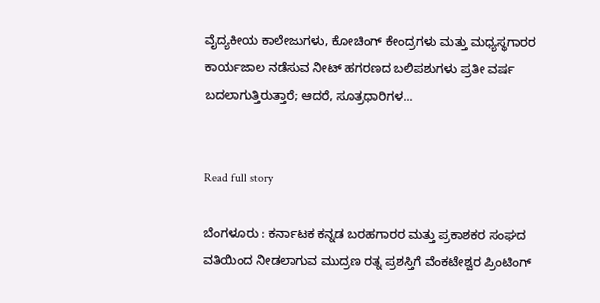ವೈದ್ಯಕೀಯ ಕಾಲೇಜುಗಳು, ಕೋಚಿಂಗ್ ಕೇಂದ್ರಗಳು ಮತ್ತು ಮಧ್ಯಸ್ಥಗಾರರ ಕಾರ್ಯಜಾಲ ನಡೆಸುವ ನೀಟ್ ಹಗರಣದ ಬಲಿಪಶುಗಳು ಪ್ರತೀ ವರ್ಷ ಬದಲಾಗುತ್ತಿರುತ್ತಾರೆ; ಆದರೆ, ಸೂತ್ರಧಾರಿಗಳ...


Read full story

ಬೆಂಗಳೂರು : ಕರ್ನಾಟಕ ಕನ್ನಡ ಬರಹಗಾರರ ಮತ್ತು ಪ್ರಕಾಶಕರ ಸಂಘದ ವತಿಯಿಂದ ನೀಡಲಾಗುವ ಮುದ್ರಣ ರತ್ನ ಪ್ರಶಸ್ತಿಗೆ ವೆಂಕಟೇಶ್ವರ ಪ್ರಿಂಟಿಂಗ್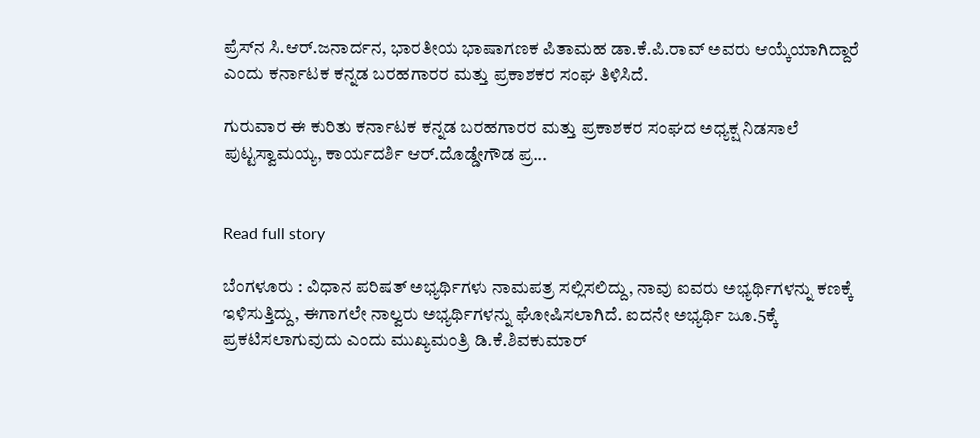ಪ್ರೆಸ್‌ನ ಸಿ.ಆರ್.ಜನಾರ್ದನ, ಭಾರತೀಯ ಭಾಷಾಗಣಕ ಪಿತಾಮಹ ಡಾ.ಕೆ.ಪಿ.ರಾವ್ ಅವರು ಆಯ್ಕೆಯಾಗಿದ್ದಾರೆ ಎಂದು ಕರ್ನಾಟಕ ಕನ್ನಡ ಬರಹಗಾರರ ಮತ್ತು ಪ್ರಕಾಶಕರ ಸಂಘ ತಿಳಿಸಿದೆ.

ಗುರುವಾರ ಈ ಕುರಿತು ಕರ್ನಾಟಕ ಕನ್ನಡ ಬರಹಗಾರರ ಮತ್ತು ಪ್ರಕಾಶಕರ ಸಂಘದ ಅಧ್ಯಕ್ಷ ನಿಡಸಾಲೆ ಪುಟ್ಟಸ್ವಾಮಯ್ಯ, ಕಾರ್ಯದರ್ಶಿ ಆರ್.ದೊಡ್ಡೇಗೌಡ ಪ್ರ...


Read full story

ಬೆಂಗಳೂರು : ವಿಧಾನ ಪರಿಷತ್ ಅಭ್ಯರ್ಥಿಗಳು ನಾಮಪತ್ರ ಸಲ್ಲಿಸಲಿದ್ದು, ನಾವು ಐವರು ಅಭ್ಯರ್ಥಿಗಳನ್ನು ಕಣಕ್ಕೆ ಇಳಿಸುತ್ತಿದ್ದು, ಈಗಾಗಲೇ ನಾಲ್ವರು ಅಭ್ಯರ್ಥಿಗಳನ್ನು ಘೋಷಿಸಲಾಗಿದೆ. ಐದನೇ ಅಭ್ಯರ್ಥಿ ಜೂ.5ಕ್ಕೆ ಪ್ರಕಟಿಸಲಾಗುವುದು ಎಂದು ಮುಖ್ಯಮಂತ್ರಿ ಡಿ.ಕೆ.ಶಿವಕುಮಾರ್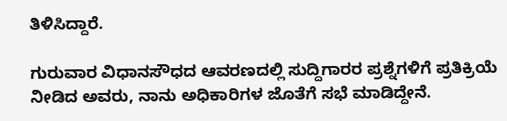ತಿಳಿಸಿದ್ದಾರೆ.

ಗುರುವಾರ ವಿಧಾನಸೌಧದ ಆವರಣದಲ್ಲಿ ಸುದ್ದಿಗಾರರ ಪ್ರಶ್ನೆಗಳಿಗೆ ಪ್ರತಿಕ್ರಿಯೆ ನೀಡಿದ ಅವರು, ನಾನು ಅಧಿಕಾರಿಗಳ ಜೊತೆಗೆ ಸಭೆ ಮಾಡಿದ್ದೇನೆ.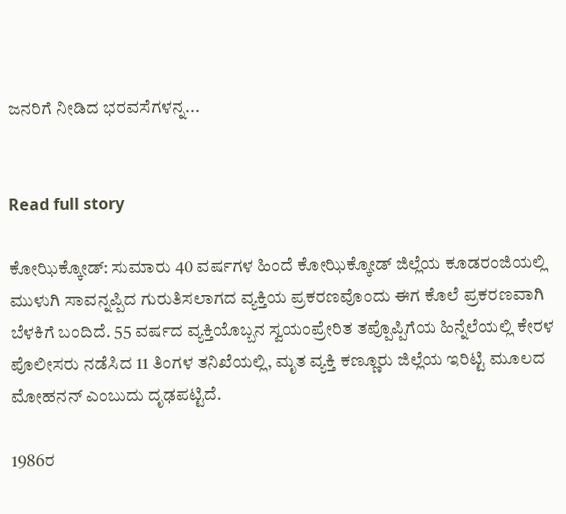ಜನರಿಗೆ ನೀಡಿದ ಭರವಸೆಗಳನ್ನ...


Read full story

ಕೋಝಿಕ್ಕೋಡ್: ಸುಮಾರು 40 ವರ್ಷಗಳ ಹಿಂದೆ ಕೋಝಿಕ್ಕೋಡ್ ಜಿಲ್ಲೆಯ ಕೂಡರಂಜಿಯಲ್ಲಿ ಮುಳುಗಿ ಸಾವನ್ನಪ್ಪಿದ ಗುರುತಿಸಲಾಗದ ವ್ಯಕ್ತಿಯ ಪ್ರಕರಣವೊಂದು ಈಗ ಕೊಲೆ ಪ್ರಕರಣವಾಗಿ ಬೆಳಕಿಗೆ ಬಂದಿದೆ. 55 ವರ್ಷದ ವ್ಯಕ್ತಿಯೊಬ್ಬನ ಸ್ವಯಂಪ್ರೇರಿತ ತಪ್ಪೊಪ್ಪಿಗೆಯ ಹಿನ್ನೆಲೆಯಲ್ಲಿ ಕೇರಳ ಪೊಲೀಸರು ನಡೆಸಿದ 11 ತಿಂಗಳ ತನಿಖೆಯಲ್ಲಿ, ಮೃತ ವ್ಯಕ್ತಿ ಕಣ್ಣೂರು ಜಿಲ್ಲೆಯ ಇರಿಟ್ಟಿ ಮೂಲದ ಮೋಹನನ್ ಎಂಬುದು ದೃಢಪಟ್ಟಿದೆ.

1986ರ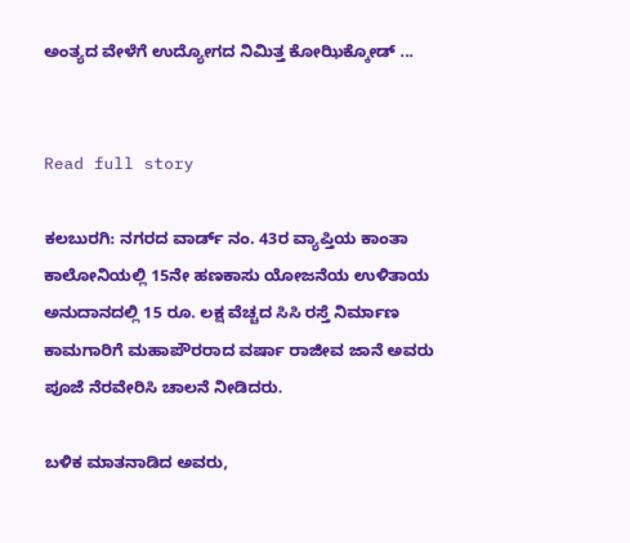ಅಂತ್ಯದ ವೇಳೆಗೆ ಉದ್ಯೋಗದ ನಿಮಿತ್ತ ಕೋಝಿಕ್ಕೋಡ್ ...


Read full story

ಕಲಬುರಗಿ: ನಗರದ ವಾರ್ಡ್ ನಂ. 43ರ ವ್ಯಾಪ್ತಿಯ ಕಾಂತಾ ಕಾಲೋನಿಯಲ್ಲಿ 15ನೇ ಹಣಕಾಸು ಯೋಜನೆಯ ಉಳಿತಾಯ ಅನುದಾನದಲ್ಲಿ 15 ರೂ. ಲಕ್ಷ ವೆಚ್ಚದ ಸಿಸಿ ರಸ್ತೆ ನಿರ್ಮಾಣ ಕಾಮಗಾರಿಗೆ ಮಹಾಪೌರರಾದ ವರ್ಷಾ ರಾಜೀವ ಜಾನೆ ಅವರು ಪೂಜೆ ನೆರವೇರಿಸಿ ಚಾಲನೆ ನೀಡಿದರು.

ಬಳಿಕ ಮಾತನಾಡಿದ ಅವರು,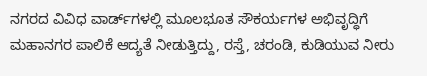ನಗರದ ವಿವಿಧ ವಾರ್ಡ್‌ಗಳಲ್ಲಿ ಮೂಲಭೂತ ಸೌಕರ್ಯಗಳ ಅಭಿವೃದ್ಧಿಗೆ ಮಹಾನಗರ ಪಾಲಿಕೆ ಆದ್ಯತೆ ನೀಡುತ್ತಿದ್ದು, ರಸ್ತೆ, ಚರಂಡಿ, ಕುಡಿಯುವ ನೀರು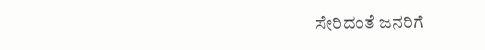ಸೇರಿದಂತೆ ಜನರಿಗೆ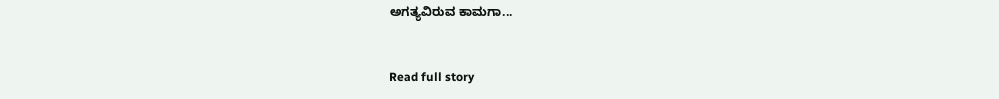ಅಗತ್ಯವಿರುವ ಕಾಮಗಾ...


Read full story